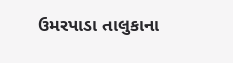ઉમરપાડા તાલુકાના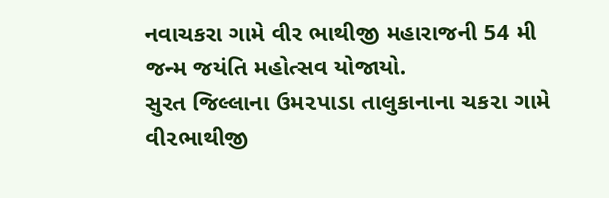નવાચકરા ગામે વીર ભાથીજી મહારાજની 54 મી જન્મ જયંતિ મહોત્સવ યોજાયો.
સુરત જિલ્લાના ઉમ૨પાડા તાલુકાનાના ચક૨ા ગામે વી૨ભાથીજી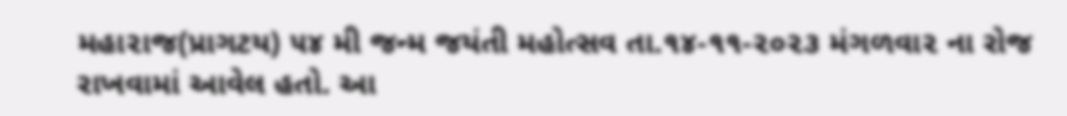મહા૨ાજ(પ્રાગટય) ૫૪ મી જન્મ જયંતી મહોત્સવ તા.૧૪-૧૧-૨૦૨૩ મંગળવા૨ ના રોજ રાખવામાં આવેલ હતો. આ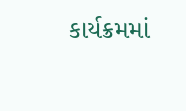કાર્યક્રમમાં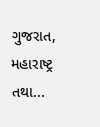ગુજરાત, મહારાષ્ટ્ર તથા...